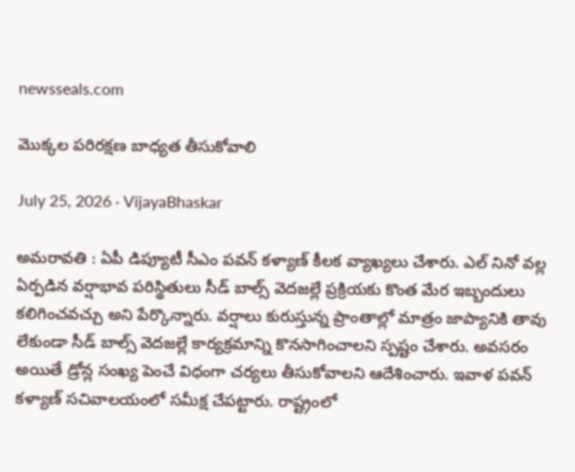newsseals.com

మొక్క‌ల ప‌రిర‌క్ష‌ణ బాధ్య‌త తీసుకోవాలి

July 25, 2026 · VijayaBhaskar

అమ‌రావ‌తి : ఏపీ డిప్యూటీ సీఎం ప‌వ‌న్ క‌ళ్యాణ్ కీల‌క వ్యాఖ్య‌లు చేశారు. ఎల్ నినో వల్ల ఏర్పడిన వర్షాభావ పరిస్థితులు సీడ్ బాల్స్ వెదజల్లే ప్రక్రియకు కొంత మేర ఇబ్బందులు కలిగించవచ్చు అని పేర్కొన్నారు. వర్షాలు కురుస్తున్న ప్రాంతాల్లో మాత్రం జాప్యానికి తావు లేకుండా సీడ్ బాల్స్ వెదజల్లే కార్యక్రమాన్ని కొనసాగించాలని స్ప‌ష్టం చేశారు. అవసరం అయితే డ్రోన్ల సంఖ్య పెంచే విధంగా చర్యలు తీసుకోవాల‌ని ఆదేశించారు. ఇవాళ ప‌వ‌న్ క‌ళ్యాణ్ స‌చివాల‌యంలో స‌మీక్ష చేప‌ట్టారు. రాష్ట్రంలో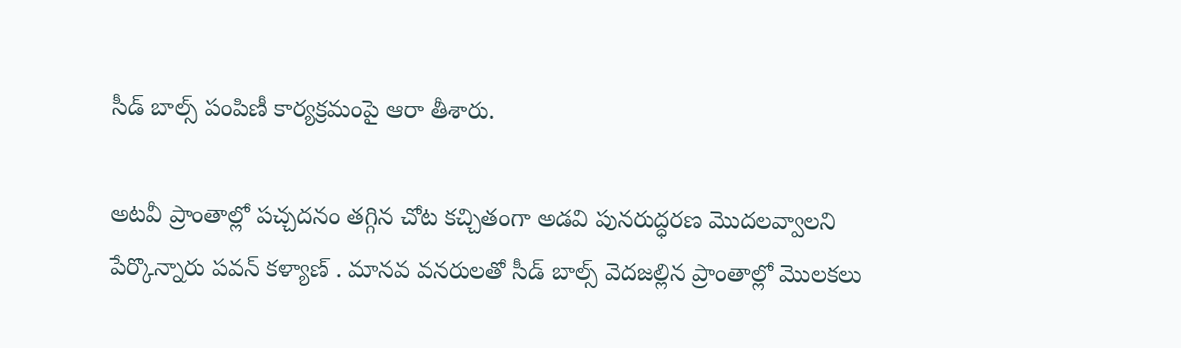సీడ్ బాల్స్ పంపిణీ కార్య‌క్ర‌మంపై ఆరా తీశారు.

అటవీ ప్రాంతాల్లో పచ్చదనం తగ్గిన చోట కచ్చితంగా అడవి పునరుద్ధరణ మొదలవ్వాలని పేర్కొన్నారు ప‌వ‌న్ క‌ళ్యాణ్ . మానవ వనరులతో సీడ్ బాల్స్ వెదజల్లిన ప్రాంతాల్లో మొలకలు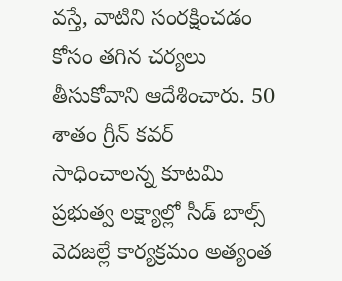వస్తే, వాటిని సంరక్షించడం కోసం తగిన చర్యలు తీసుకోవాని ఆదేశించారు. 50 శాతం గ్రీన్ కవర్ సాధించాలన్న కూటమి ప్రభుత్వ లక్ష్యాల్లో సీడ్ బాల్స్ వెదజల్లే కార్యక్రమం అత్యంత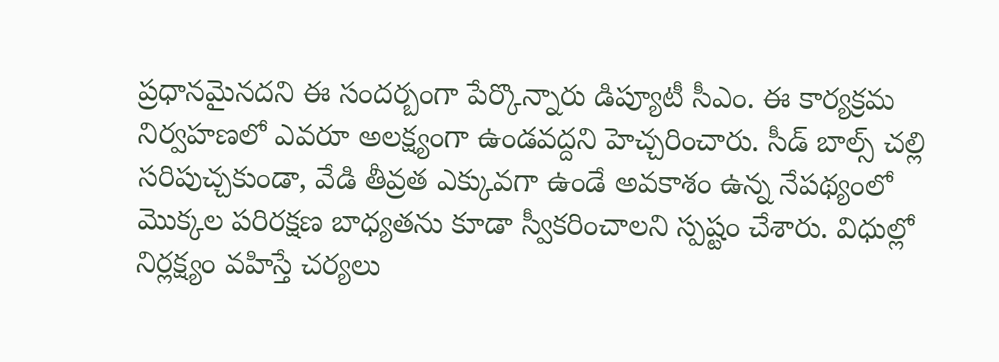ప్రధానమైనదని ఈ సంద‌ర్బంగా పేర్కొన్నారు డిప్యూటీ సీఎం. ఈ కార్యక్రమ నిర్వహణలో ఎవరూ అలక్ష్యంగా ఉండవద్దని హెచ్చ‌రించారు. సీడ్ బాల్స్ చల్లి సరిపుచ్చకుండా, వేడి తీవ్రత ఎక్కువగా ఉండే అవకాశం ఉన్న నేపథ్యంలో మొక్కల పరిరక్షణ బాధ్యతను కూడా స్వీకరించాలని స్ప‌ష్టం చేశారు. విధుల్లో నిర్ల‌క్ష్యం వ‌హిస్తే చ‌ర్య‌లు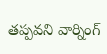త‌ప్ప‌వ‌ని వార్నింగ్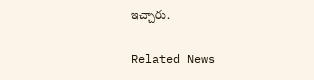ఇచ్చారు.

Related News